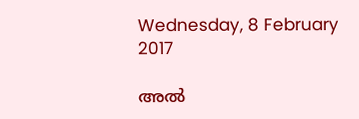Wednesday, 8 February 2017

അൽ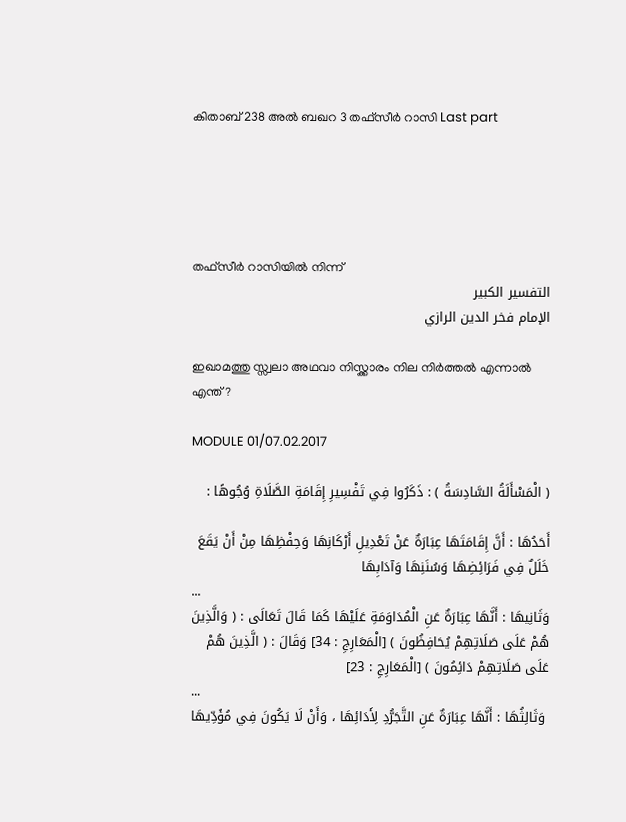കിതാബ് 238 അൽ ബഖറ 3 തഫ്സീർ റാസി Last part





തഫ്സീർ റാസിയിൽ നിന്ന്
التفسير الكبير
الإمام فخر الدين الرازي

ഇഖാമത്തു സ്സ്വലാ അഥവാ നിസ്ക്കാരം നില നിർത്തൽ എന്നാൽ എന്ത് ?

MODULE 01/07.02.2017

( الْمَسْأَلَةُ السَّادِسَةُ ) : ذَكَرُوا فِي تَفْسِيرِ إِقَامَةِ الصَّلَاةِ وُجُوهًا :

أَحَدُهَا : أَنَّ إِقَامَتَهَا عِبَارَةٌ عَنْ تَعْدِيلِ أَرْكَانِهَا وَحِفْظِهَا مِنْ أَنْ يَقَعَ خَلَلٌ فِي فَرَائِضِهَا وَسُنَنِهَا وَآدَابِهَا
...
وَثَانِيهَا : أَنَّهَا عِبَارَةٌ عَنِ الْمُدَاوَمَةِ عَلَيْهَا كَمَا قَالَ تَعَالَى : ( وَالَّذِينَ هُمْ عَلَى صَلَاتِهِمْ يُحَافِظُونَ ) [الْمَعَارِجِ : 34] وَقَالَ : ( الَّذِينَ هُمْ عَلَى صَلَاتِهِمْ دَائِمُونَ ) [الْمَعَارِجِ : 23]
...
 وَثَالِثُهَا : أَنَّهَا عِبَارَةٌ عَنِ التَّجَرُّدِ لِأَدَائِهَا ، وَأَنْ لَا يَكُونَ فِي مُؤَدِّيهَا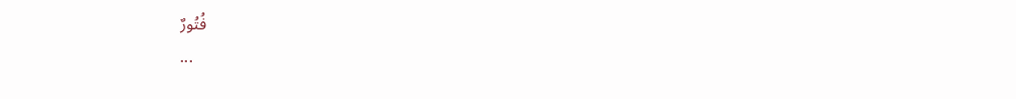فُتُورٌ
...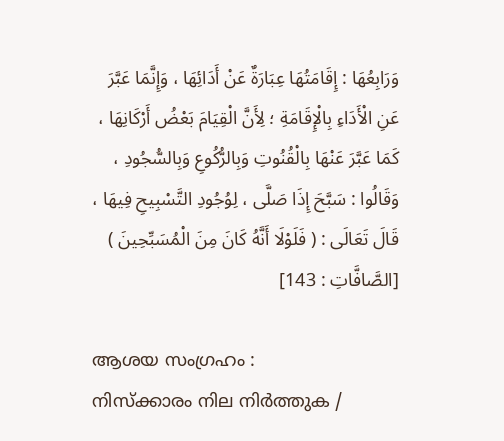وَرَابِعُهَا : إِقَامَتُهَا عِبَارَةٌ عَنْ أَدَائِهَا ، وَإِنَّمَا عَبَّرَ عَنِ الْأَدَاءِ بِالْإِقَامَةِ ؛ لِأَنَّ الْقِيَامَ بَعْضُ أَرْكَانِهَا ، كَمَا عَبَّرَ عَنْهَا بِالْقُنُوتِ وَبِالرُّكُوعِ وَبِالسُّجُودِ ، وَقَالُوا : سَبَّحَ إِذَا صَلَّى ، لِوُجُودِ التَّسْبِيحِ فِيهَا ، قَالَ تَعَالَى : ( فَلَوْلَا أَنَّهُ كَانَ مِنَ الْمُسَبِّحِينَ ) [الصَّافَّاتِ : 143]

ആശയ സംഗ്രഹം :
നിസ്ക്കാരം നില നിർത്തുക /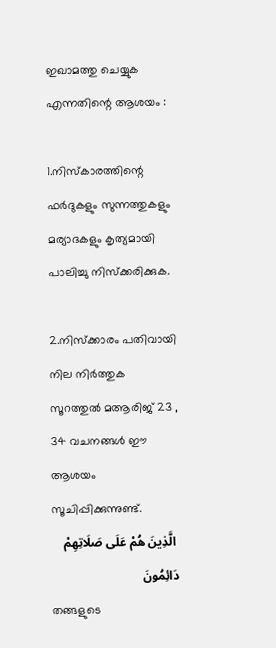ഇഖാമത്തു ചെയ്യുക എന്നതിന്റെ ആശയം :

1.നിസ്‌കാരത്തിന്റെ ഫർദുകളും സുന്നത്തുകളും മര്യാദകളും കൃത്യമായി പാലിച്ചു നിസ്‌ക്കരിക്കുക.

2.നിസ്ക്കാരം പതിവായി നില നിർത്തുക
സൂറത്തുൽ മആരിജ് 23 , 34 വചനങ്ങൾ ഈ ആശയം സൂചിപ്പിക്കുന്നുണ്ട്.
 الَّذِينَ هُمْ عَلَى صَلَاتِهِمْ دَائِمُونَ
തങ്ങളുടെ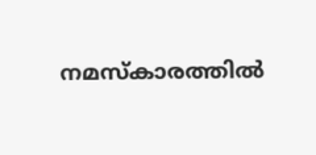നമസ്കാരത്തില്‍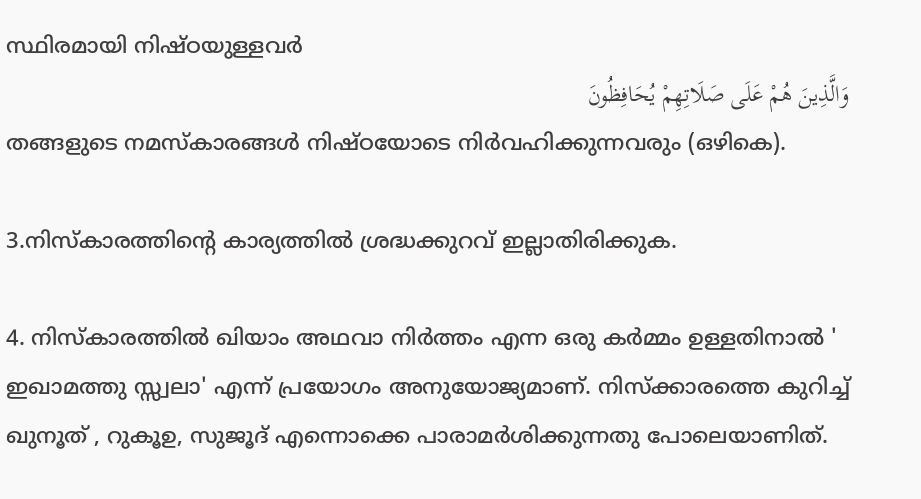സ്ഥിരമായി നിഷ്ഠയുള്ളവര്‍
وَالَّذِينَ هُمْ عَلَى صَلَاتِهِمْ يُحَافِظُونَ
തങ്ങളുടെ നമസ്കാരങ്ങള്‍ നിഷ്ഠയോടെ നിര്‍വഹിക്കുന്നവരും (ഒഴികെ).

3.നിസ്‌കാരത്തിന്റെ കാര്യത്തിൽ ശ്രദ്ധക്കുറവ് ഇല്ലാതിരിക്കുക.

4. നിസ്‌കാരത്തിൽ ഖിയാം അഥവാ നിർത്തം എന്ന ഒരു കർമ്മം ഉള്ളതിനാൽ ' ഇഖാമത്തു സ്സ്വലാ' എന്ന് പ്രയോഗം അനുയോജ്യമാണ്. നിസ്‌ക്കാരത്തെ കുറിച്ച് ഖുനൂത് , റുകൂഉ, സുജൂദ് എന്നൊക്കെ പാരാമർശിക്കുന്നതു പോലെയാണിത്.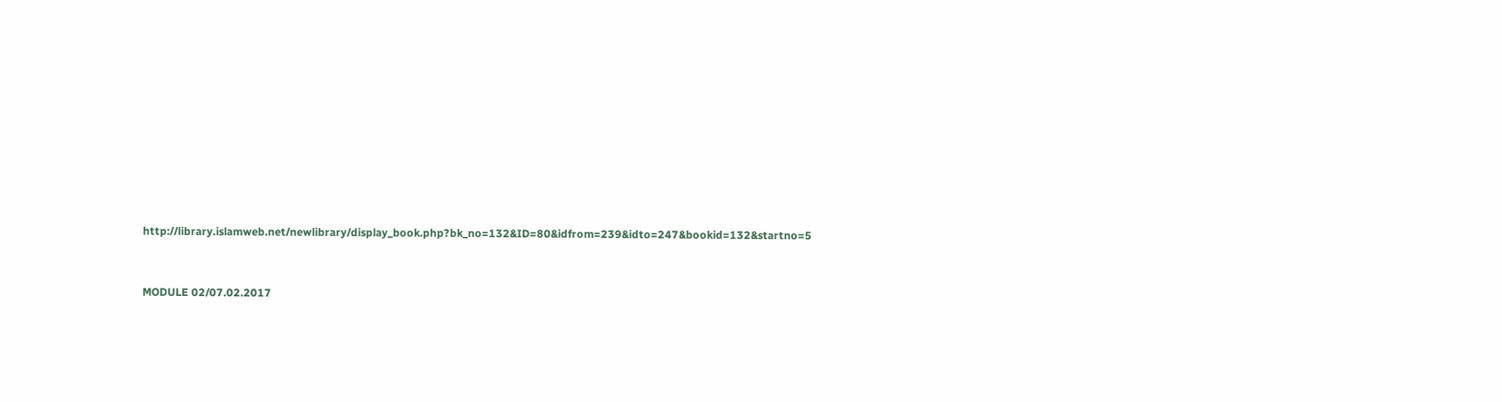http://library.islamweb.net/newlibrary/display_book.php?bk_no=132&ID=80&idfrom=239&idto=247&bookid=132&startno=5


MODULE 02/07.02.2017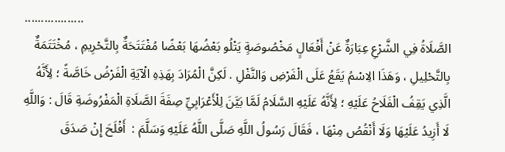..................
الصَّلَاةُ فِي الشَّرْعِ عِبَارَةٌ عَنْ أَفْعَالٍ مَخْصُوصَةٍ يَتْلُو بَعْضُهَا بَعْضًا مُفْتَتَحَةٌ بِالتَّحْرِيمِ ، مُخْتَتَمَةٌ بِالتَّحْلِيلِ ، وَهَذَا الِاسْمُ يَقَعُ عَلَى الْفَرْضِ وَالنَّفْلِ . لَكِنَّ الْمُرَادَ بِهَذِهِ الْآيَةِ الْفَرْضُ خَاصَّةً ؛ لِأَنَّهُ الَّذِي يَقِفُ الْفَلَاحُ عَلَيْهِ ؛ لِأَنَّهُ عَلَيْهِ السَّلَامُ لَمَّا بَيَّنَ لِلْأَعْرَابِيِّ صِفَةَ الصَّلَاةِ الْمَفْرُوضَةِ قَالَ : وَاللَّهِ لَا أَزِيدُ عَلَيْهَا وَلَا أَنْقُصُ مِنْهَا ، فَقَالَ رَسُولُ اللَّهِ صَلَّى اللَّهُ عَلَيْهِ وَسَلَّمَ :  أَفْلَحَ إِنْ صَدَقَ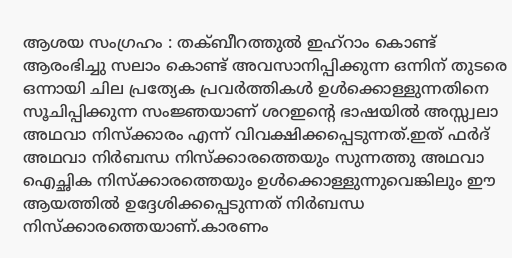ആശയ സംഗ്രഹം : തക്ബീറത്തുൽ ഇഹ്‌റാം കൊണ്ട് ആരംഭിച്ചു സലാം കൊണ്ട് അവസാനിപ്പിക്കുന്ന ഒന്നിന് തുടരെ ഒന്നായി ചില പ്രത്യേക പ്രവർത്തികൾ ഉൾക്കൊള്ളുന്നതിനെ സൂചിപ്പിക്കുന്ന സംജ്ഞയാണ് ശറഇന്റെ ഭാഷയിൽ അസ്സ്വലാ അഥവാ നിസ്ക്കാരം എന്ന് വിവക്ഷിക്കപ്പെടുന്നത്.ഇത് ഫർദ് അഥവാ നിർബന്ധ നിസ്‌ക്കാരത്തെയും സുന്നത്തു അഥവാ ഐച്ഛിക നിസ്‌ക്കാരത്തെയും ഉൾക്കൊള്ളുന്നുവെങ്കിലും ഈ ആയത്തിൽ ഉദ്ദേശിക്കപ്പെടുന്നത് നിർബന്ധ നിസ്‌ക്കാരത്തെയാണ്.കാരണം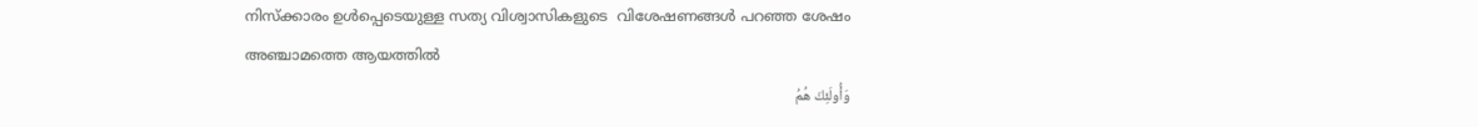നിസ്ക്കാരം ഉൾപ്പെടെയുള്ള സത്യ വിശ്വാസികളുടെ  വിശേഷണങ്ങൾ പറഞ്ഞ ശേഷം അഞ്ചാമത്തെ ആയത്തിൽ
وَأُولَئِكَ هُمُ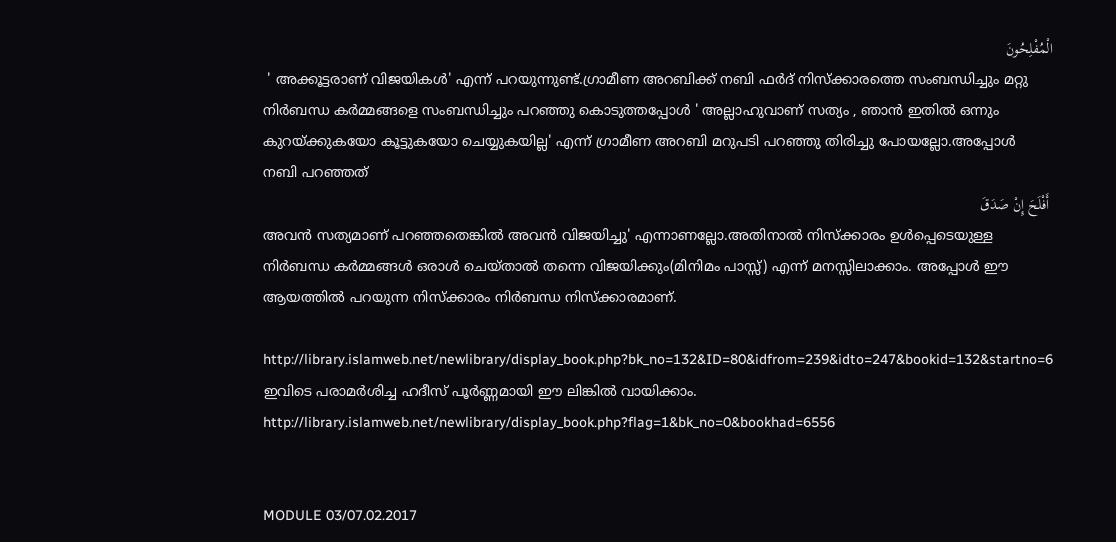الْمُفْلِحُونَ
 ' അക്കൂട്ടരാണ് വിജയികൾ' എന്ന് പറയുന്നുണ്ട്.ഗ്രാമീണ അറബിക്ക് നബി ഫർദ് നിസ്‌ക്കാരത്തെ സംബന്ധിച്ചും മറ്റു നിർബന്ധ കർമ്മങ്ങളെ സംബന്ധിച്ചും പറഞ്ഞു കൊടുത്തപ്പോൾ ' അല്ലാഹുവാണ് സത്യം , ഞാൻ ഇതിൽ ഒന്നും കുറയ്ക്കുകയോ കൂട്ടുകയോ ചെയ്യുകയില്ല' എന്ന് ഗ്രാമീണ അറബി മറുപടി പറഞ്ഞു തിരിച്ചു പോയല്ലോ.അപ്പോൾ നബി പറഞ്ഞത്
 أَفْلَحَ إِنْ صَدَقَ
അവൻ സത്യമാണ് പറഞ്ഞതെങ്കിൽ അവൻ വിജയിച്ചു' എന്നാണല്ലോ.അതിനാൽ നിസ്ക്കാരം ഉൾപ്പെടെയുള്ള നിർബന്ധ കർമ്മങ്ങൾ ഒരാൾ ചെയ്‌താൽ തന്നെ വിജയിക്കും(മിനിമം പാസ്സ്) എന്ന് മനസ്സിലാക്കാം. അപ്പോൾ ഈ ആയത്തിൽ പറയുന്ന നിസ്ക്കാരം നിർബന്ധ നിസ്‌ക്കാരമാണ്.

http://library.islamweb.net/newlibrary/display_book.php?bk_no=132&ID=80&idfrom=239&idto=247&bookid=132&startno=6
ഇവിടെ പരാമർശിച്ച ഹദീസ് പൂർണ്ണമായി ഈ ലിങ്കിൽ വായിക്കാം.
http://library.islamweb.net/newlibrary/display_book.php?flag=1&bk_no=0&bookhad=6556


MODULE 03/07.02.2017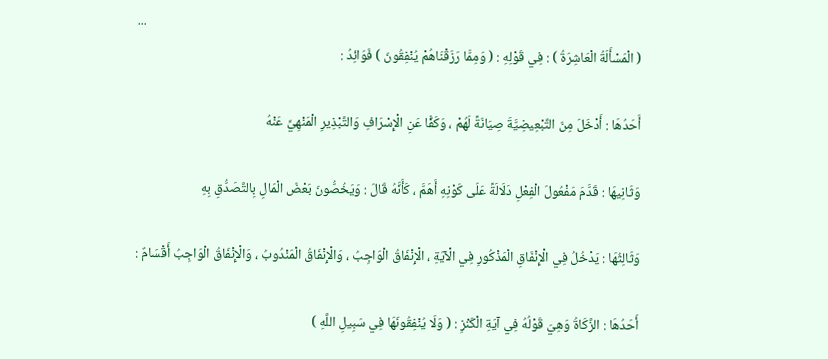...
( الْمَسْأَلَةُ الْعَاشِرَةُ ) : فِي قَوْلِهِ : ( وَمِمَّا رَزَقْنَاهُمْ يُنْفِقُونَ ) فَوَائِدُ :

أَحَدُهَا : أَدْخَلَ مِنَ التَّبْعِيضِيَّةَ صِيَانَةً لَهُمْ ، وَكَفًّا عَنِ الْإِسْرَافِ وَالتَّبْذِيرِ الْمَنْهِيِّ عَنْهُ

وَثَانِيهَا : قَدَّمَ مَفْعُولَ الْفِعْلِ دَلَالَةً عَلَى كَوْنِهِ أَهَمَّ ، كَأَنَّهُ قَالَ : وَيَخُصُّونَ بَعْضَ الْمَالِ بِالتَّصَدُّقِ بِهِ

وَثَالِثُهَا : يَدْخُلُ فِي الْإِنْفَاقِ الْمَذْكُورِ فِي الْآيَةِ ، الْإِنْفَاقُ الْوَاجِبُ ، وَالْإِنْفَاقُ الْمَنْدُوبُ ، وَالْإِنْفَاقُ الْوَاجِبُ أَقْسَامٌ :

أَحَدُهَا : الزَّكَاةُ وَهِيَ قَوْلُهُ فِي آيَةِ الْكَنْزِ : ( وَلَا يُنْفِقُونَهَا فِي سَبِيلِ اللَّهِ )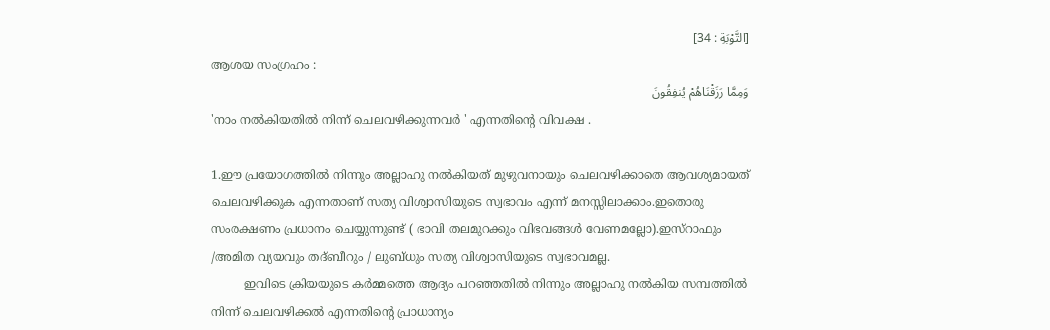[التَّوْبَةِ : 34]
ആശയ സംഗ്രഹം :
وَمِمَّا رَزَقْنَاهُمْ يُنفِقُونَ
'നാം നല്‍കിയതില്‍ നിന്ന്‌ ചെലവഴിക്കുന്നവർ ' എന്നതിന്റെ വിവക്ഷ .

1.ഈ പ്രയോഗത്തിൽ നിന്നും അല്ലാഹു നൽകിയത് മുഴുവനായും ചെലവഴിക്കാതെ ആവശ്യമായത് ചെലവഴിക്കുക എന്നതാണ് സത്യ വിശ്വാസിയുടെ സ്വഭാവം എന്ന് മനസ്സിലാക്കാം.ഇതൊരു സംരക്ഷണം പ്രധാനം ചെയ്യുന്നുണ്ട് ( ഭാവി തലമുറക്കും വിഭവങ്ങൾ വേണമല്ലോ).ഇസ്റാഫും /അമിത വ്യയവും തദ്‌ബീറും / ലുബ്ധും സത്യ വിശ്വാസിയുടെ സ്വഭാവമല്ല.
         ഇവിടെ ക്രിയയുടെ കർമ്മത്തെ ആദ്യം പറഞ്ഞതിൽ നിന്നും അല്ലാഹു നൽകിയ സമ്പത്തിൽ നിന്ന് ചെലവഴിക്കൽ എന്നതിന്റെ പ്രാധാന്യം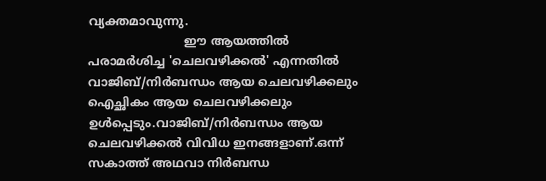വ്യക്തമാവുന്നു.
                          ഈ ആയത്തിൽ പരാമർശിച്ച 'ചെലവഴിക്കൽ' എന്നതിൽ വാജിബ്/നിർബന്ധം ആയ ചെലവഴിക്കലും ഐച്ഛികം ആയ ചെലവഴിക്കലും ഉൾപ്പെടും.വാജിബ്/നിർബന്ധം ആയ ചെലവഴിക്കൽ വിവിധ ഇനങ്ങളാണ്.ഒന്ന് സകാത്ത് അഥവാ നിർബന്ധ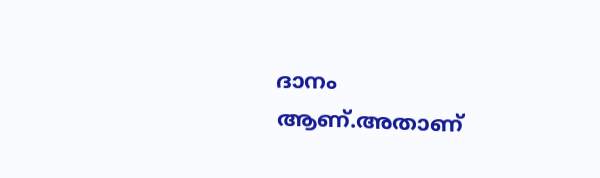ദാനം ആണ്.അതാണ്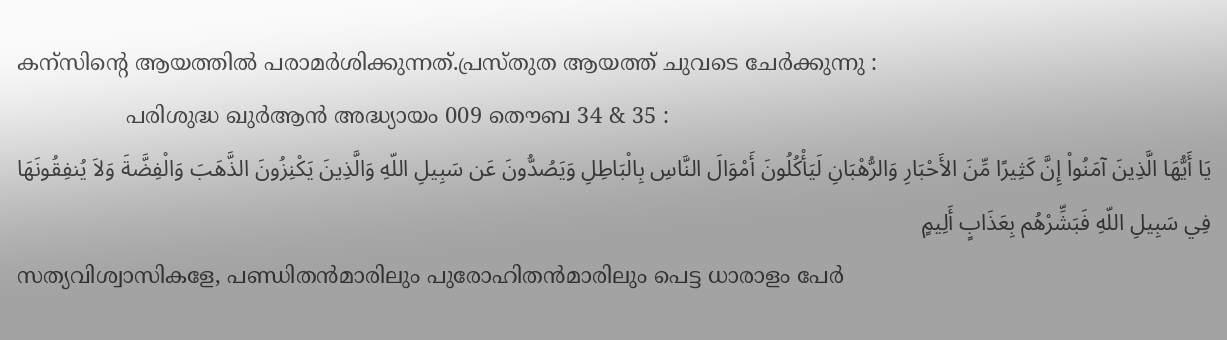കന്സിന്റെ ആയത്തിൽ പരാമർശിക്കുന്നത്.പ്രസ്തുത ആയത്ത് ചുവടെ ചേർക്കുന്നു :
                പരിശുദ്ധ ഖുര്‍ആന്‍ അദ്ധ്യായം 009 തൌബ 34 & 35 :
يَا أَيُّهَا الَّذِينَ آمَنُواْ إِنَّ كَثِيرًا مِّنَ الأَحْبَارِ وَالرُّهْبَانِ لَيَأْكُلُونَ أَمْوَالَ النَّاسِ بِالْبَاطِلِ وَيَصُدُّونَ عَن سَبِيلِ اللّهِ وَالَّذِينَ يَكْنِزُونَ الذَّهَبَ وَالْفِضَّةَ وَلاَ يُنفِقُونَهَا فِي سَبِيلِ اللّهِ فَبَشِّرْهُم بِعَذَابٍ أَلِيمٍ
സത്യവിശ്വാസികളേ, പണ്ഡിതന്‍മാരിലും പുരോഹിതന്‍മാരിലും പെട്ട ധാരാളം പേര്‍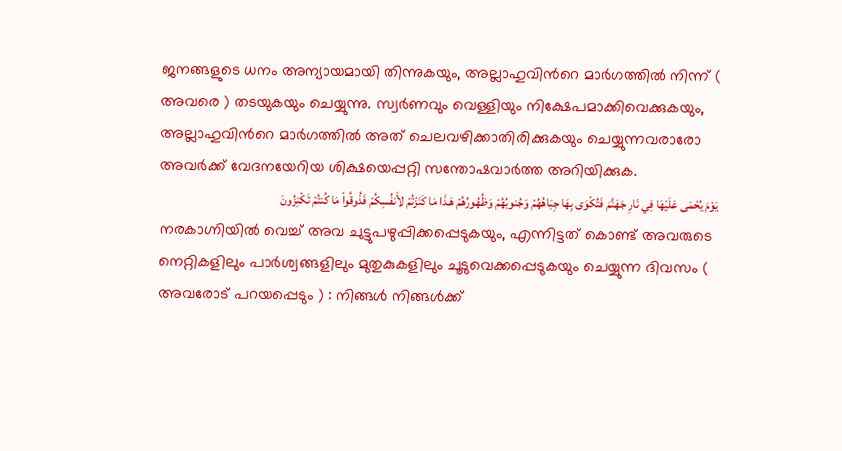ജനങ്ങളുടെ ധനം അന്യായമായി തിന്നുകയും, അല്ലാഹുവിന്‍റെ മാര്‍ഗത്തില്‍ നിന്ന്‌ ( അവരെ ) തടയുകയും ചെയ്യുന്നു. സ്വര്‍ണവും വെള്ളിയും നിക്ഷേപമാക്കിവെക്കുകയും, അല്ലാഹുവിന്‍റെ മാര്‍ഗത്തില്‍ അത്‌ ചെലവഴിക്കാതിരിക്കുകയും ചെയ്യുന്നവരാരോ അവര്‍ക്ക്‌ വേദനയേറിയ ശിക്ഷയെപ്പറ്റി സന്തോഷവാര്‍ത്ത അറിയിക്കുക.
يَوْمَ يُحْمَى عَلَيْهَا فِي نَارِ جَهَنَّمَ فَتُكْوَى بِهَا جِبَاهُهُمْ وَجُنوبُهُمْ وَظُهُورُهُمْ هَـذَا مَا كَنَزْتُمْ لأَنفُسِكُمْ فَذُوقُواْ مَا كُنتُمْ تَكْنِزُونَ
നരകാഗ്നിയില്‍ വെച്ച്‌ അവ ചുട്ടുപഴുപ്പിക്കപ്പെടുകയും, എന്നിട്ടത്‌ കൊണ്ട്‌ അവരുടെ നെറ്റികളിലും പാര്‍ശ്വങ്ങളിലും മുതുകുകളിലും ചൂടുവെക്കപ്പെടുകയും ചെയ്യുന്ന ദിവസം ( അവരോട്‌ പറയപ്പെടും ) : നിങ്ങള്‍ നിങ്ങള്‍ക്ക്‌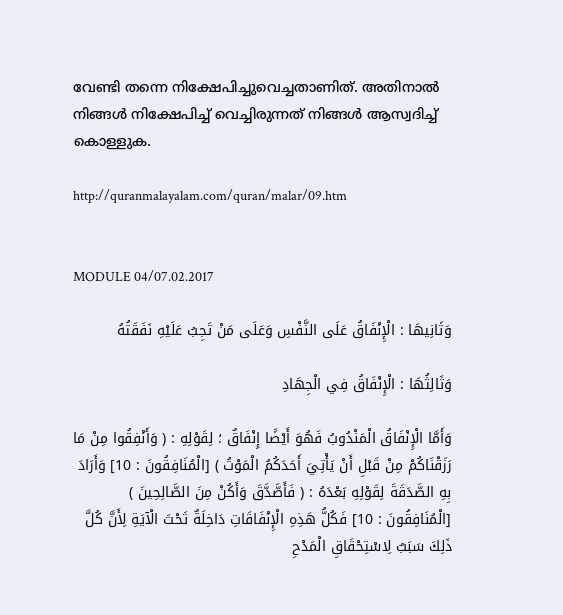വേണ്ടി തന്നെ നിക്ഷേപിച്ചുവെച്ചതാണിത്‌. അതിനാല്‍ നിങ്ങള്‍ നിക്ഷേപിച്ച്‌ വെച്ചിരുന്നത്‌ നിങ്ങള്‍ ആസ്വദിച്ച്‌ കൊള്ളുക.

http://quranmalayalam.com/quran/malar/09.htm


MODULE 04/07.02.2017

وَثَانِيهَا : الْإِنْفَاقُ عَلَى النَّفْسِ وَعَلَى مَنْ تَجِبُ عَلَيْهِ نَفَقَتُهُ

وَثَالِثُهَا : الْإِنْفَاقُ فِي الْجِهَادِ

وَأَمَّا الْإِنْفَاقُ الْمَنْدُوبُ فَهُوَ أَيْضًا إِنْفَاقٌ ؛ لِقَوْلِهِ : ( وَأَنْفِقُوا مِنْ مَا رَزَقْنَاكُمْ مِنْ قَبْلِ أَنْ يَأْتِيَ أَحَدَكُمُ الْمَوْتُ ) [الْمُنَافِقُونَ : 10] وَأَرَادَ بِهِ الصَّدَقَةَ لِقَوْلِهِ بَعْدَهُ : ( فَأَصَّدَّقَ وَأَكُنْ مِنَ الصَّالِحِينَ ) [الْمُنَافِقُونَ : 10] فَكُلُّ هَذِهِ الْإِنْفَاقَاتِ دَاخِلَةٌ تَحْتَ الْآيَةِ لِأَنَّ كُلَّ ذَلِكَ سَبَبٌ لِاسْتِحْقَاقِ الْمَدْحِ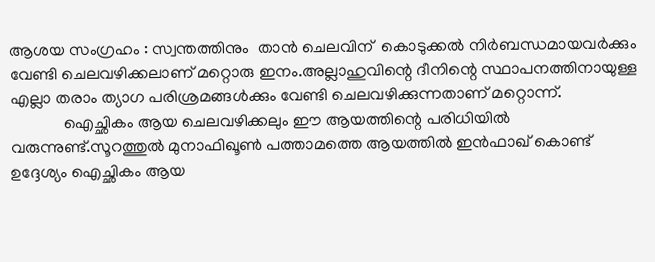ആശയ സംഗ്രഹം : സ്വന്തത്തിനും  താൻ ചെലവിന്  കൊടുക്കൽ നിർബന്ധമായവർക്കും വേണ്ടി ചെലവഴിക്കലാണ് മറ്റൊരു ഇനം.അല്ലാഹുവിന്റെ ദീനിന്റെ സ്ഥാപനത്തിനായുള്ള എല്ലാ തരാം ത്യാഗ പരിശ്രമങ്ങൾക്കും വേണ്ടി ചെലവഴിക്കുന്നതാണ് മറ്റൊന്ന്.
             ഐച്ഛികം ആയ ചെലവഴിക്കലും ഈ ആയത്തിന്റെ പരിധിയിൽ വരുന്നുണ്ട്.സൂറത്തുൽ മുനാഫിഖൂൺ പത്താമത്തെ ആയത്തിൽ ഇൻഫാഖ് കൊണ്ട് ഉദ്ദേശ്യം ഐച്ഛികം ആയ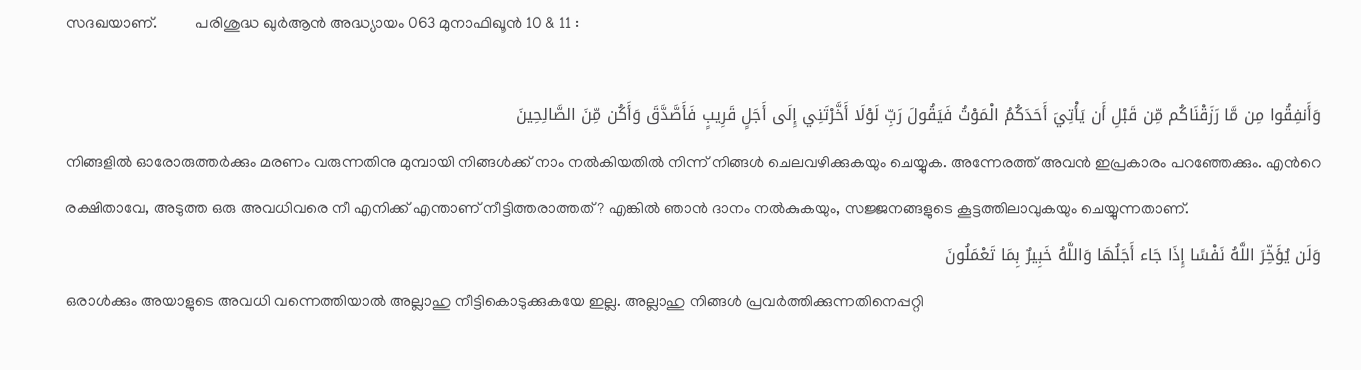സദഖയാണ്.          പരിശുദ്ധ ഖുര്‍ആന്‍ അദ്ധ്യായം 063 മുനാഫിഖൂന്‍ 10 & 11 :

وَأَنفِقُوا مِن مَّا رَزَقْنَاكُم مِّن قَبْلِ أَن يَأْتِيَ أَحَدَكُمُ الْمَوْتُ فَيَقُولَ رَبِّ لَوْلَا أَخَّرْتَنِي إِلَى أَجَلٍ قَرِيبٍ فَأَصَّدَّقَ وَأَكُن مِّنَ الصَّالِحِينَ
നിങ്ങളില്‍ ഓരോരുത്തര്‍ക്കും മരണം വരുന്നതിനു മുമ്പായി നിങ്ങള്‍ക്ക്‌ നാം നല്‍കിയതില്‍ നിന്ന്‌ നിങ്ങള്‍ ചെലവഴിക്കുകയും ചെയ്യുക. അന്നേരത്ത്‌ അവന്‍ ഇപ്രകാരം പറഞ്ഞേക്കും. എന്‍റെ രക്ഷിതാവേ, അടുത്ത ഒരു അവധിവരെ നീ എനിക്ക്‌ എന്താണ്‌ നീട്ടിത്തരാത്തത്‌? എങ്കില്‍ ഞാന്‍ ദാനം നല്‍കുകയും, സജ്ജനങ്ങളുടെ കൂട്ടത്തിലാവുകയും ചെയ്യുന്നതാണ്‌.
وَلَن يُؤَخِّرَ اللَّهُ نَفْسًا إِذَا جَاء أَجَلُهَا وَاللَّهُ خَبِيرٌ بِمَا تَعْمَلُونَ
ഒരാള്‍ക്കും അയാളുടെ അവധി വന്നെത്തിയാല്‍ അല്ലാഹു നീട്ടികൊടുക്കുകയേ ഇല്ല. അല്ലാഹു നിങ്ങള്‍ പ്രവര്‍ത്തിക്കുന്നതിനെപ്പറ്റി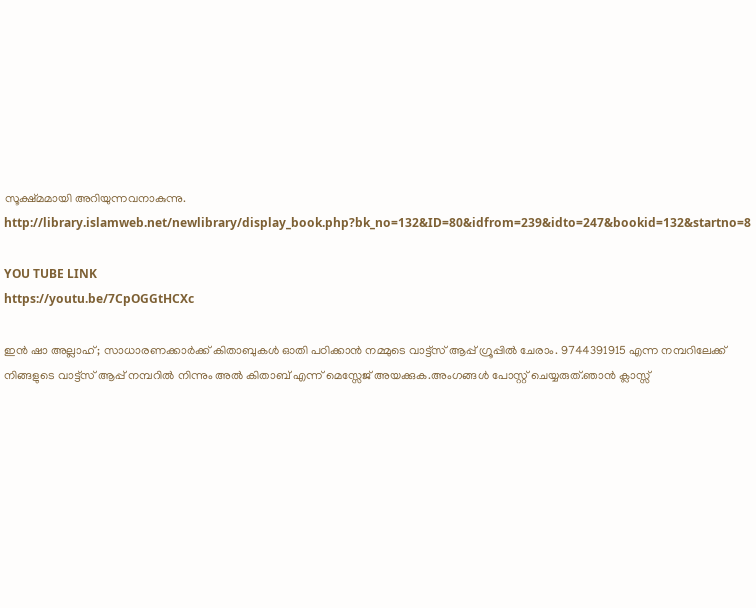സൂക്ഷ്മമായി അറിയുന്നവനാകുന്നു.
http://library.islamweb.net/newlibrary/display_book.php?bk_no=132&ID=80&idfrom=239&idto=247&bookid=132&startno=8

YOU TUBE LINK
https://youtu.be/7CpOGGtHCXc

ഇൻ ഷാ അല്ലാഹ് ; സാധാരണക്കാർക്ക് കിതാബുകൾ ഓതി പഠിക്കാൻ നമ്മുടെ വാട്ട്സ് ആപ്പ് ഗ്രൂപ്പിൽ ചേരാം. 9744391915 എന്ന നമ്പറിലേക്ക് നിങ്ങളുടെ വാട്ട്സ് ആപ്പ് നമ്പറിൽ നിന്നും അൽ കിതാബ് എന്ന് മെസ്സേജ് അയക്കുക.അംഗങ്ങൾ പോസ്റ്റ് ചെയ്യരുത്.ഞാൻ ക്ലാസ്സ്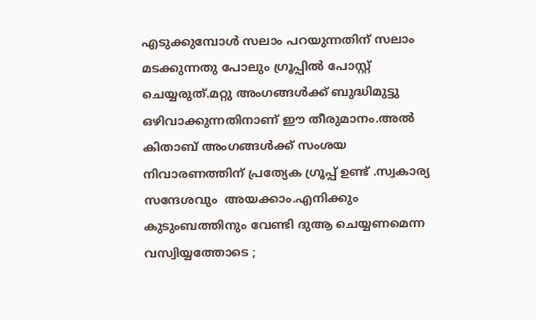എടുക്കുമ്പോൾ സലാം പറയുന്നതിന് സലാം മടക്കുന്നതു പോലും ഗ്രൂപ്പിൽ പോസ്റ്റ് ചെയ്യരുത്.മറ്റു അംഗങ്ങൾക്ക് ബുദ്ധിമുട്ടു ഒഴിവാക്കുന്നതിനാണ് ഈ തീരുമാനം.അൽ കിതാബ് അംഗങ്ങൾക്ക് സംശയ നിവാരണത്തിന് പ്രത്യേക ഗ്രൂപ്പ് ഉണ്ട് .സ്വകാര്യ സന്ദേശവും  അയക്കാം.എനിക്കും കുടുംബത്തിനും വേണ്ടി ദുആ ചെയ്യണമെന്ന വസ്വിയ്യത്തോടെ ;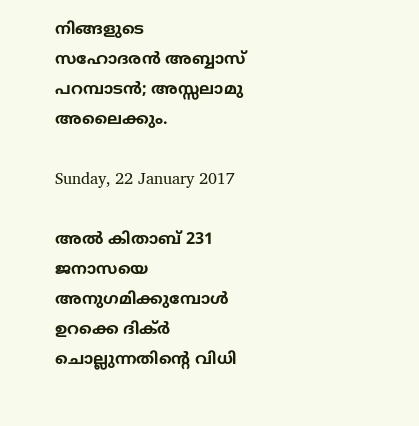നിങ്ങളുടെ സഹോദരൻ അബ്ബാസ് പറമ്പാടൻ; അസ്സലാമു അലൈക്കും.

Sunday, 22 January 2017

അൽ കിതാബ് 231 ജനാസയെ അനുഗമിക്കുമ്പോൾ ഉറക്കെ ദിക്ർ ചൊല്ലുന്നതിന്റെ വിധി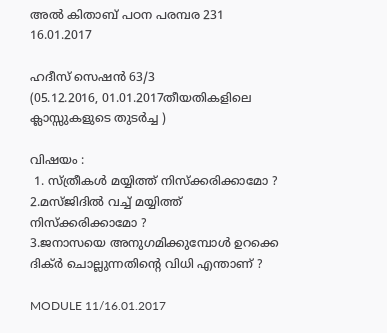അൽ കിതാബ് പഠന പരമ്പര 231
16.01.2017

ഹദീസ് സെഷൻ 63/3
(05.12.2016, 01.01.2017തീയതികളിലെ ക്ലാസ്സുകളുടെ തുടർച്ച )

വിഷയം :
 1. സ്ത്രീകൾ മയ്യിത്ത് നിസ്‌ക്കരിക്കാമോ ?
2.മസ്ജിദിൽ വച്ച് മയ്യിത്ത് നിസ്‌ക്കരിക്കാമോ ?
3.ജനാസയെ അനുഗമിക്കുമ്പോൾ ഉറക്കെ ദിക്ർ ചൊല്ലുന്നതിന്റെ വിധി എന്താണ് ?

MODULE 11/16.01.2017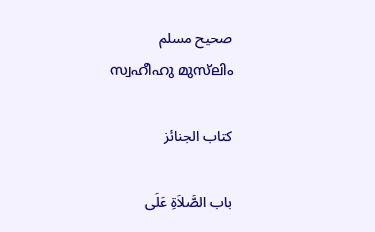صحيح مسلم
സ്വഹീഹു മുസ്‌ലിം

كتاب الجنائز

باب الصَّلاَةِ عَلَى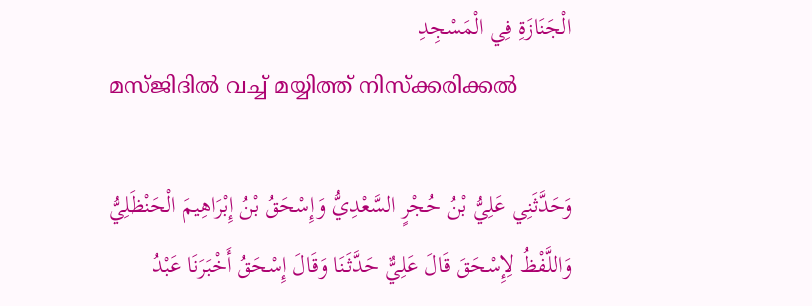الْجَنَازَةِ فِي الْمَسْجِدِ
മസ്ജിദിൽ വച്ച് മയ്യിത്ത് നിസ്‌ക്കരിക്കൽ

وَحَدَّثَنِي عَلِيُّ بْنُ حُجْرٍ السَّعْدِيُّ وَإِسْحَقُ بْنُ إِبْرَاهِيمَ الْحَنْظَلِيُّ وَاللَّفْظُ لِإِسْحَقَ قَالَ عَلِيٌّ حَدَّثَنَا وَقَالَ إِسْحَقُ أَخْبَرَنَا عَبْدُ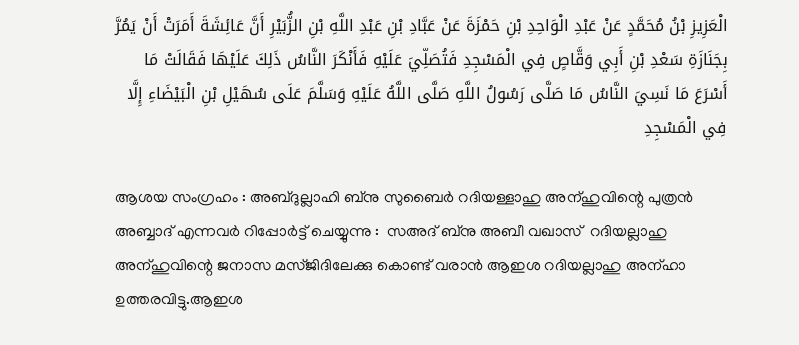الْعَزِيزِ بْنُ مُحَمَّدٍ عَنْ عَبْدِ الْوَاحِدِ بْنِ حَمْزَةَ عَنْ عَبَّادِ بْنِ عَبْدِ اللَّهِ بْنِ الزُّبَيْرِ أَنَّ عَائِشَةَ أَمَرَتْ أَنْ يَمُرَّ بِجَنَازَةِ سَعْدِ بْنِ أَبِي وَقَّاصٍ فِي الْمَسْجِدِ فَتُصَلِّيَ عَلَيْهِ فَأَنْكَرَ النَّاسُ ذَلِكَ عَلَيْهَا فَقَالَتْ مَا أَسْرَعَ مَا نَسِيَ النَّاسُ مَا صَلَّى رَسُولُ اللَّهِ صَلَّى اللَّهُ عَلَيْهِ وَسَلَّمَ عَلَى سُهَيْلِ بْنِ الْبَيْضَاءِ إِلَّا فِي الْمَسْجِدِ

ആശയ സംഗ്രഹം : അബ്ദുല്ലാഹി ബ്നു സുബൈർ റദിയള്ളാഹു അന്ഹുവിന്റെ പുത്രൻ അബ്ബാദ് എന്നവർ റിപ്പോർട്ട് ചെയ്യുന്നു :  സഅദ് ബ്നു അബീ വഖാസ്  റദിയല്ലാഹു അന്ഹുവിന്റെ ജനാസ മസ്ജിദിലേക്കു കൊണ്ട് വരാൻ ആഇശ റദിയല്ലാഹു അന്ഹാ ഉത്തരവിട്ടു.ആഇശ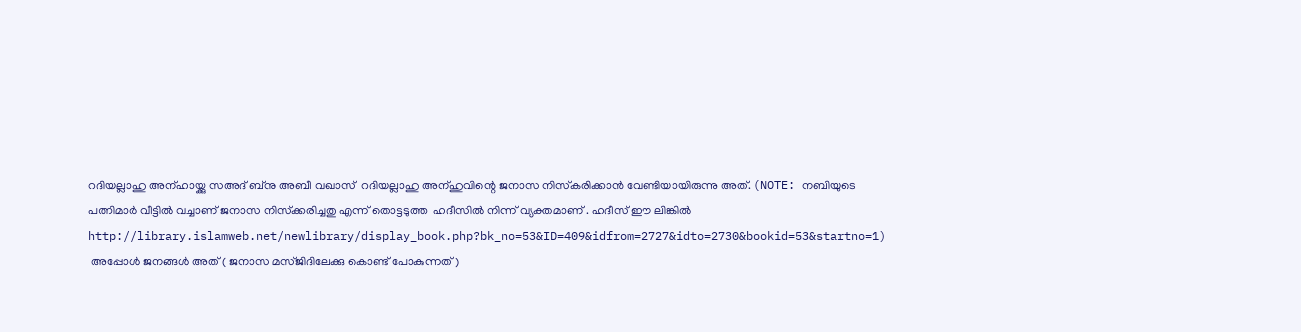റദിയല്ലാഹു അന്ഹായ്ക്കു സഅദ് ബ്നു അബീ വഖാസ്  റദിയല്ലാഹു അന്ഹുവിന്റെ ജനാസ നിസ്‌കരിക്കാൻ വേണ്ടിയായിരുന്നു അത്. (NOTE: നബിയുടെ പത്നിമാർ വീട്ടിൽ വച്ചാണ് ജനാസ നിസ്‌ക്കരിച്ചതു എന്ന് തൊട്ടടുത്ത  ഹദീസിൽ നിന്ന് വ്യക്തമാണ് . ഹദീസ് ഈ ലിങ്കിൽ
http://library.islamweb.net/newlibrary/display_book.php?bk_no=53&ID=409&idfrom=2727&idto=2730&bookid=53&startno=1)
 അപ്പോൾ ജനങ്ങൾ അത് ( ജനാസ മസ്ജിദിലേക്കു കൊണ്ട് പോകുന്നത്)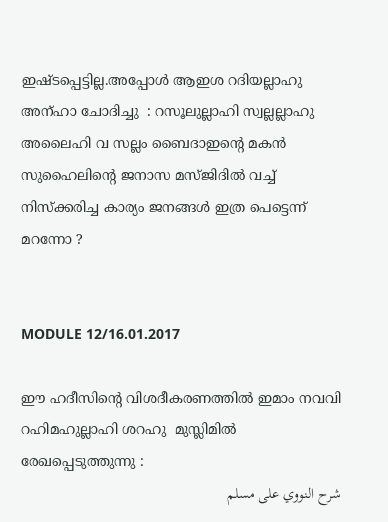ഇഷ്ടപ്പെട്ടില്ല.അപ്പോൾ ആഇശ റദിയല്ലാഹു അന്ഹാ ചോദിച്ചു  : റസൂലുല്ലാഹി സ്വല്ലല്ലാഹു അലൈഹി വ സല്ലം ബൈദാഇന്റെ മകൻ സുഹൈലിന്റെ ജനാസ മസ്ജിദിൽ വച്ച് നിസ്‌ക്കരിച്ച കാര്യം ജനങ്ങൾ ഇത്ര പെട്ടെന്ന് മറന്നോ ?


MODULE 12/16.01.2017

ഈ ഹദീസിന്റെ വിശദീകരണത്തിൽ ഇമാം നവവി റഹിമഹുല്ലാഹി ശറഹു  മുസ്ലിമിൽ രേഖപ്പെടുത്തുന്നു :
شرح النووي على مسلم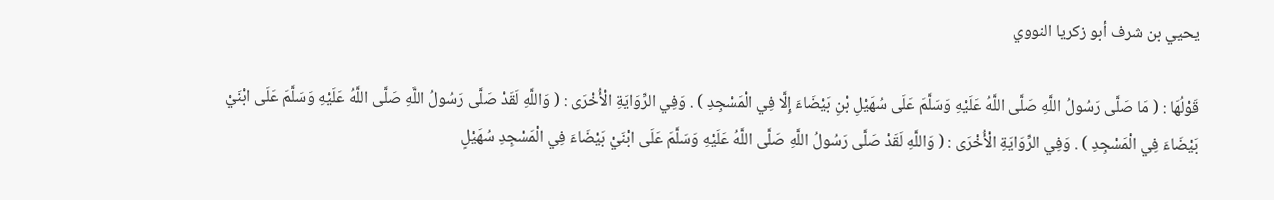يحيي بن شرف أبو زكريا النووي

قَوْلُهَا : ( مَا صَلَّى رَسُولُ اللَّهِ صَلَّى اللَّهُ عَلَيْهِ وَسَلَّمَ عَلَى سُهَيْلِ بْنِ بَيْضَاءَ إِلَّا فِي الْمَسْجِدِ ) . وَفِي الرِّوَايَةِ الْأُخْرَى : ( وَاللَّهِ لَقَدْ صَلَّى رَسُولُ اللَّهِ صَلَّى اللَّهُ عَلَيْهِ وَسَلَّمَ عَلَى ابْنَيْ بَيْضَاءَ فِي الْمَسْجِدِ ) . وَفِي الرِّوَايَةِ الْأُخْرَى : ( وَاللَّهِ لَقَدْ صَلَّى رَسُولُ اللَّهِ صَلَّى اللَّهُ عَلَيْهِ وَسَلَّمَ عَلَى ابْنَيْ بَيْضَاءَ فِي الْمَسْجِدِ سُهَيْلٍ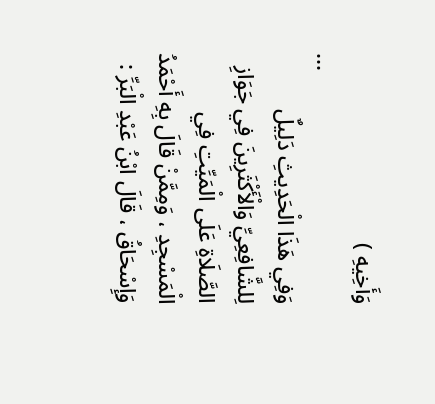وَأَخِيهِ )
...
وَفِي هَذَا الْحَدِيثِ دَلِيلٌ لِلشَّافِعِيِّ وَالْأَكْثَرِينَ فِي جَوَازِ الصَّلَاةِ عَلَى الْمَيِّتِ فِي الْمَسْجِدِ ، وَمِمَّنْ قَالَ بِهِ أَحْمَدُ وَإِسْحَاقُ ، قَالَ ابْنُ عَبْدِ الْبَرِّ :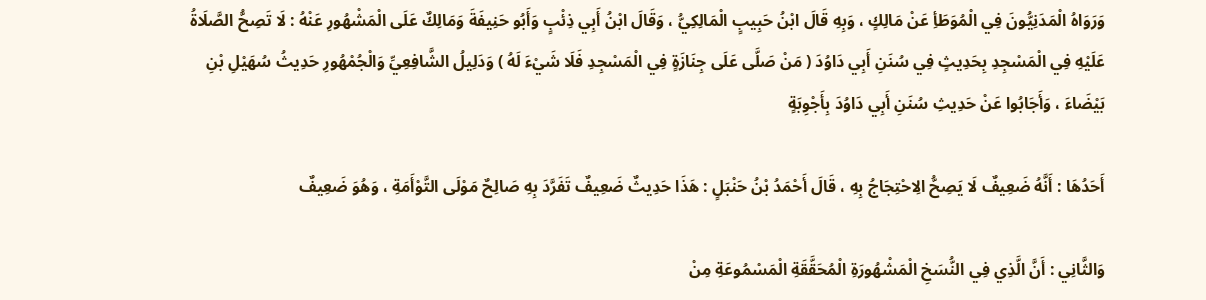وَرَوَاهُ الْمَدَنِيُّونَ فِي الْمُوَطَأِ عَنْ مَالِكٍ ، وَبِهِ قَالَ ابْنُ حَبِيبٍ الْمَالِكِيُّ ، وَقَالَ ابْنُ أَبِي ذِئْبٍ وَأَبُو حَنِيفَةَ وَمَالِكٌ عَلَى الْمَشْهُورِ عَنْهُ : لَا تَصِحُّ الصَّلَاةُ عَلَيْهِ فِي الْمَسْجِدِ بِحَدِيثٍ فِي سُنَنِ أَبِي دَاوُدَ ( مَنْ صَلَّى عَلَى جِنَازَةٍ فِي الْمَسْجِدِ فَلَا شَيْءَ لَهُ ) وَدَلِيلُ الشَّافِعِيِّ وَالْجُمْهُورِ حَدِيثُ سُهَيْلِ بْنِ بَيْضَاءَ ، وَأَجَابُوا عَنْ حَدِيثِ سُنَنِ أَبِي دَاوُدَ بِأَجْوِبَةٍ

أَحَدُهَا : أَنَّهُ ضَعِيفٌ لَا يَصِحُّ الِاحْتِجَاجُ بِهِ ، قَالَ أَحْمَدُ بْنُ حَنْبَلٍ : هَذَا حَدِيثٌ ضَعِيفٌ تَفَرَّدَ بِهِ صَالِحٌ مَوْلَى التَّوْأَمَةِ ، وَهُوَ ضَعِيفٌ

وَالثَّانِي : أَنَّ الَّذِي فِي النُّسَخِ الْمَشْهُورَةِ الْمُحَقَّقَةِ الْمَسْمُوعَةِ مِنْ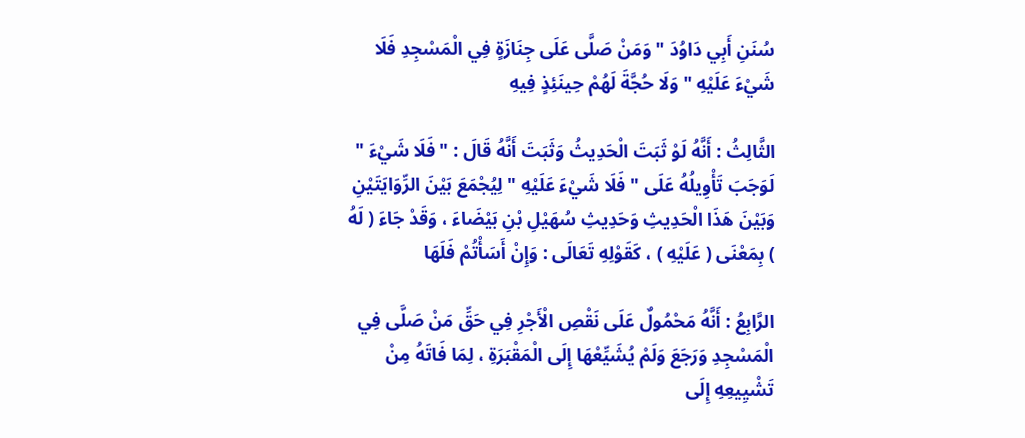سُنَنِ أَبِي دَاوُدَ " وَمَنْ صَلَّى عَلَى جِنَازَةٍ فِي الْمَسْجِدِ فَلَا شَيْءَ عَلَيْهِ " وَلَا حُجَّةَ لَهُمْ حِينَئِذٍ فِيهِ

الثَّالِثُ : أَنَّهُ لَوْ ثَبَتَ الْحَدِيثُ وَثَبَتَ أَنَّهُ قَالَ : " فَلَا شَيْءَ " لَوَجَبَ تَأْوِيلُهُ عَلَى " فَلَا شَيْءَ عَلَيْهِ " لِيُجْمَعَ بَيْنَ الرِّوَايَتَيْنِ وَبَيْنَ هَذَا الْحَدِيثِ وَحَدِيثِ سُهَيْلِ بْنِ بَيْضَاءَ ، وَقَدْ جَاءَ ( لَهُ ) بِمَعْنَى ( عَلَيْهِ ) ، كَقَوْلِهِ تَعَالَى : وَإِنْ أَسَأْتُمْ فَلَهَا

الرَّابِعُ : أَنَّهُ مَحْمُولٌ عَلَى نَقْصِ الْأَجْرِ فِي حَقِّ مَنْ صَلَّى فِي الْمَسْجِدِ وَرَجَعَ وَلَمْ يُشَيِّعْهَا إِلَى الْمَقْبَرَةِ ، لِمَا فَاتَهُ مِنْ تَشْيِيعِهِ إِلَى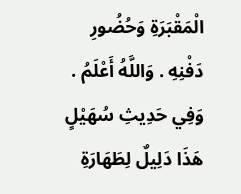الْمَقْبَرَةِ وَحُضُورِ دَفْنِهِ . وَاللَّهُ أَعْلَمُ . وَفِي حَدِيثِ سُهَيْلٍ هَذَا دَلِيلٌ لِطَهَارَةِ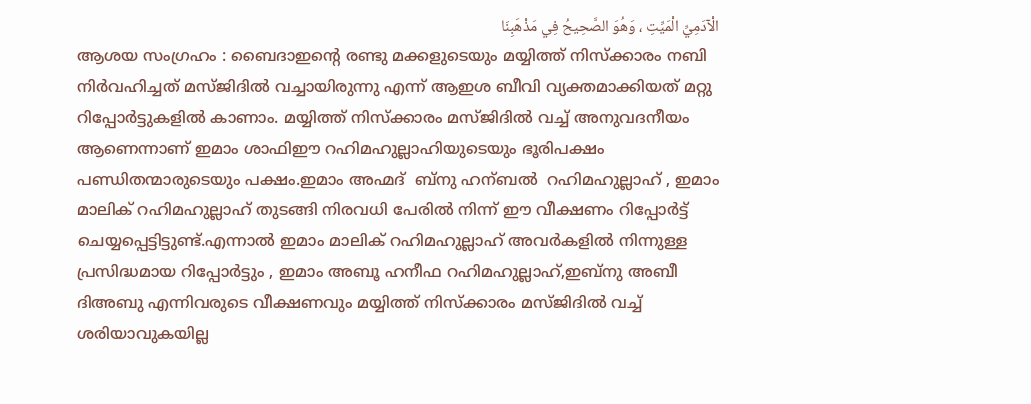الْآدَمِيِّ الْمَيِّتِ ، وَهُوَ الصَّحِيحُ فِي مَذْهَبِنَا
ആശയ സംഗ്രഹം : ബൈദാഇന്റെ രണ്ടു മക്കളുടെയും മയ്യിത്ത് നിസ്ക്കാരം നബി നിർവഹിച്ചത് മസ്ജിദിൽ വച്ചായിരുന്നു എന്ന് ആഇശ ബീവി വ്യക്തമാക്കിയത് മറ്റു റിപ്പോർട്ടുകളിൽ കാണാം. മയ്യിത്ത് നിസ്ക്കാരം മസ്ജിദിൽ വച്ച് അനുവദനീയം ആണെന്നാണ് ഇമാം ശാഫിഈ റഹിമഹുല്ലാഹിയുടെയും ഭൂരിപക്ഷം പണ്ഡിതന്മാരുടെയും പക്ഷം.ഇമാം അഹ്മദ്  ബ്നു ഹന്ബൽ  റഹിമഹുല്ലാഹ് , ഇമാം മാലിക് റഹിമഹുല്ലാഹ് തുടങ്ങി നിരവധി പേരിൽ നിന്ന് ഈ വീക്ഷണം റിപ്പോർട്ട് ചെയ്യപ്പെട്ടിട്ടുണ്ട്.എന്നാൽ ഇമാം മാലിക് റഹിമഹുല്ലാഹ് അവർകളിൽ നിന്നുള്ള പ്രസിദ്ധമായ റിപ്പോർട്ടും , ഇമാം അബൂ ഹനീഫ റഹിമഹുല്ലാഹ്,ഇബ്നു അബീ ദിഅബു എന്നിവരുടെ വീക്ഷണവും മയ്യിത്ത് നിസ്ക്കാരം മസ്ജിദിൽ വച്ച് ശരിയാവുകയില്ല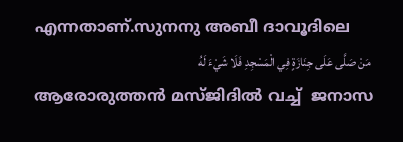എന്നതാണ്.സുനനു അബീ ദാവൂദിലെ
 مَنْ صَلَّى عَلَى جِنَازَةٍ فِي الْمَسْجِدِ فَلَا شَيْءَ لَهُ
ആരോരുത്തൻ മസ്ജിദിൽ വച്ച്  ജനാസ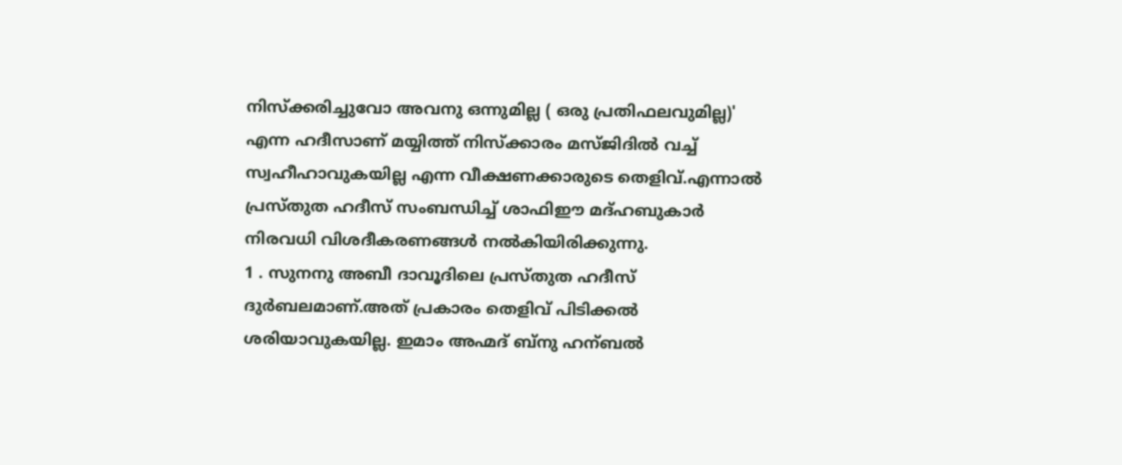നിസ്‌ക്കരിച്ചുവോ അവനു ഒന്നുമില്ല ( ഒരു പ്രതിഫലവുമില്ല)'  എന്ന ഹദീസാണ് മയ്യിത്ത് നിസ്ക്കാരം മസ്ജിദിൽ വച്ച് സ്വഹീഹാവുകയില്ല എന്ന വീക്ഷണക്കാരുടെ തെളിവ്.എന്നാൽ പ്രസ്തുത ഹദീസ് സംബന്ധിച്ച് ശാഫിഈ മദ്ഹബുകാർ നിരവധി വിശദീകരണങ്ങൾ നൽകിയിരിക്കുന്നു.
1 . സുനനു അബീ ദാവൂദിലെ പ്രസ്തുത ഹദീസ് ദുർബലമാണ്.അത് പ്രകാരം തെളിവ് പിടിക്കൽ ശരിയാവുകയില്ല. ഇമാം അഹ്മദ് ബ്നു ഹന്ബൽ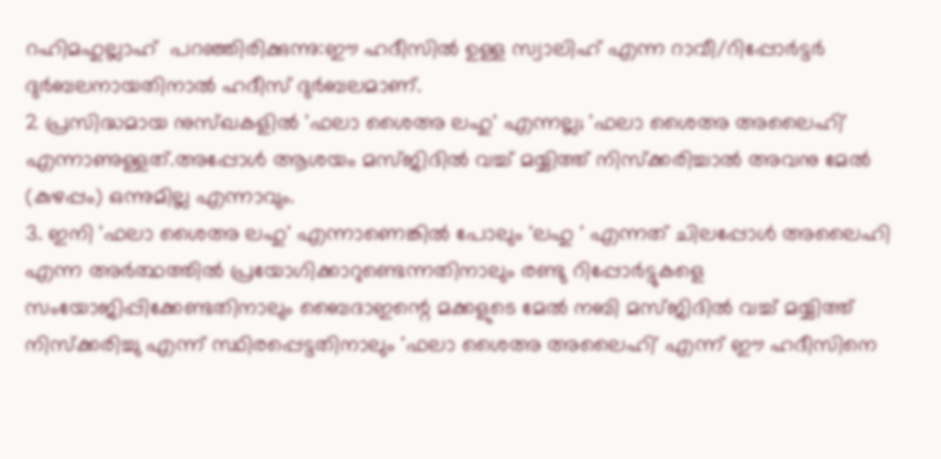റഹിമഹുല്ലാഹ്  പറഞ്ഞിരിക്കുന്നു:ഈ ഹദീസിൽ ഉള്ള സ്വാലിഹ് എന്ന റാവീ/റിപ്പോർട്ടർ ദുർബലനായതിനാൽ ഹദീസ് ദുർബലമാണ്.
2 പ്രസിദ്ധമായ നുസ്‌ഖകളിൽ 'ഫലാ ശൈഅ ലഹു' എന്നല്ല; 'ഫലാ ശൈഅ അലൈഹി' എന്നാണുള്ളത്.അപ്പോൾ ആശയം മസ്ജിദിൽ വച്ച് മയ്യിത്ത് നിസ്‌ക്കരിച്ചാൽ അവനു മേൽ (കുഴപ്പം) ഒന്നുമില്ല എന്നാവും.
3. ഇനി 'ഫലാ ശൈഅ ലഹു' എന്നാണെങ്കിൽ പോലും 'ലഹു ' എന്നത് ചിലപ്പോൾ അലൈഹി എന്ന അർത്ഥത്തിൽ പ്രയോഗിക്കാറുണ്ടെന്നതിനാലും രണ്ടു റിപ്പോർട്ടുകളെ സംയോജിപ്പിക്കേണ്ടതിനാലും ബൈദാഇന്റെ മക്കളുടെ മേൽ നബി മസ്ജിദിൽ വച്ച് മയ്യിത്ത് നിസ്‌ക്കരിച്ചു എന്ന് സ്ഥിരപ്പെട്ടതിനാലും 'ഫലാ ശൈഅ അലൈഹി' എന്ന് ഈ ഹദീസിനെ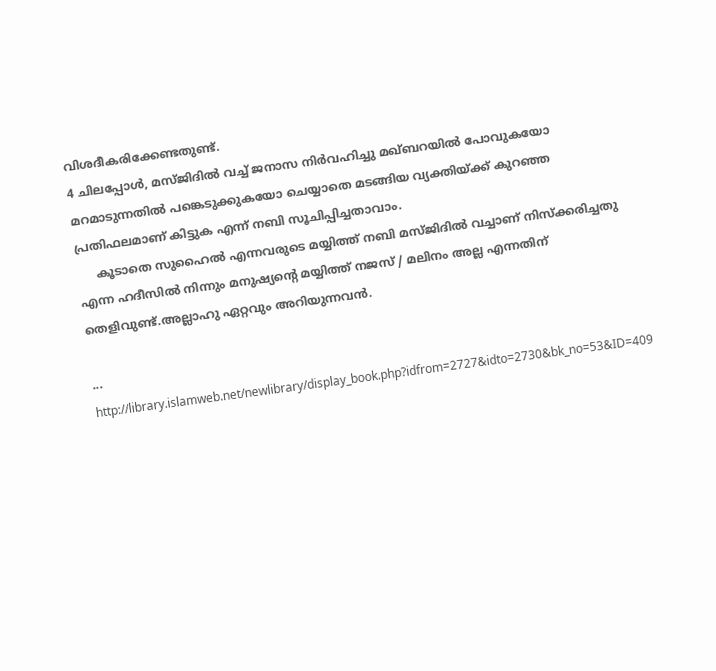വിശദീകരിക്കേണ്ടതുണ്ട്.
4 ചിലപ്പോൾ, മസ്ജിദിൽ വച്ച് ജനാസ നിർവഹിച്ചു മഖ്ബറയിൽ പോവുകയോ മറമാടുന്നതിൽ പങ്കെടുക്കുകയോ ചെയ്യാതെ മടങ്ങിയ വ്യക്തിയ്ക്ക്‌ കുറഞ്ഞ പ്രതിഫലമാണ് കിട്ടുക എന്ന് നബി സൂചിപ്പിച്ചതാവാം.
     കൂടാതെ സുഹൈൽ എന്നവരുടെ മയ്യിത്ത് നബി മസ്ജിദിൽ വച്ചാണ് നിസ്‌ക്കരിച്ചതു എന്ന ഹദീസിൽ നിന്നും മനുഷ്യന്റെ മയ്യിത്ത് നജസ് / മലിനം അല്ല എന്നതിന് തെളിവുണ്ട്.അല്ലാഹു ഏറ്റവും അറിയുന്നവൻ.

...
http://library.islamweb.net/newlibrary/display_book.php?idfrom=2727&idto=2730&bk_no=53&ID=409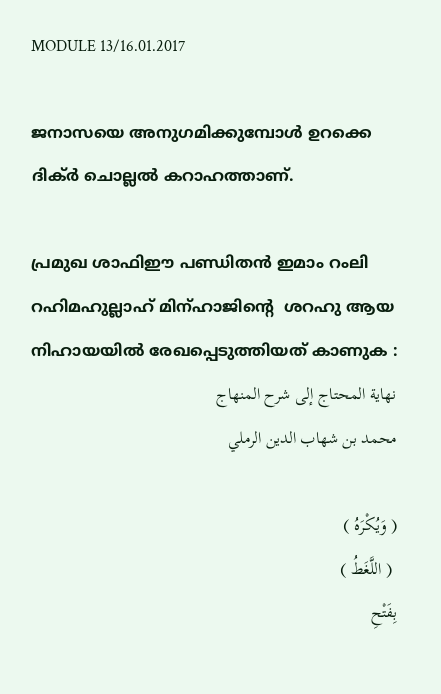MODULE 13/16.01.2017

ജനാസയെ അനുഗമിക്കുമ്പോൾ ഉറക്കെ ദിക്ർ ചൊല്ലൽ കറാഹത്താണ്.

പ്രമുഖ ശാഫിഈ പണ്ഡിതൻ ഇമാം റംലി റഹിമഹുല്ലാഹ് മിന്ഹാജിന്റെ  ശറഹു ആയ  നിഹായയിൽ രേഖപ്പെടുത്തിയത് കാണുക :
نهاية المحتاج إلى شرح المنهاج
محمد بن شهاب الدين الرملي

( وَيُكْرَهُ )
 ( اللَّغَطُ )
بِفَتْحِ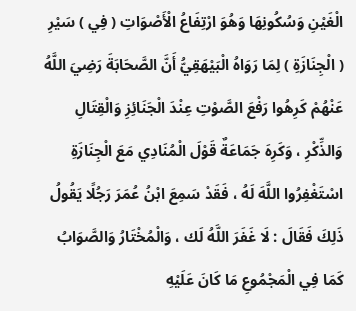الْغَيْنِ وَسُكُونِهَا وَهُوَ ارْتِفَاعُ الْأَصْوَاتِ ( فِي ) سَيْرِ ( الْجِنَازَةِ ) لِمَا رَوَاهُ الْبَيْهَقِيُّ أَنَّ الصَّحَابَةَ رَضِيَ اللَّهُ عَنْهُمْ كَرِهُوا رَفْعَ الصَّوْتِ عِنْدَ الْجَنَائِزِ وَالْقِتَالِ وَالذِّكْرِ ، وَكَرِهَ جَمَاعَةٌ قَوْلَ الْمُنَادِي مَعَ الْجِنَازَةِ اسْتَغْفِرُوا اللَّهَ لَهُ ، فَقَدْ سَمِعَ ابْنُ عُمَرَ رَجُلًا يَقُولُ ذَلِكَ فَقَالَ : لَا غَفَرَ اللَّهُ لَك ، وَالْمُخْتَارُ وَالصَّوَابُ كَمَا فِي الْمَجْمُوعِ مَا كَانَ عَلَيْهِ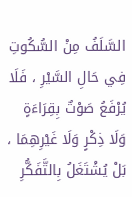السَّلَفُ مِنْ السُّكُوتِ فِي حَالِ السَّيْرِ ، فَلَا يُرْفَعُ صَوْتٌ بِقِرَاءَةٍ وَلَا ذِكْرٍ وَلَا غَيْرِهِمَا ، بَلْ يُشْتَغَلُ بِالتَّفَكُّرِ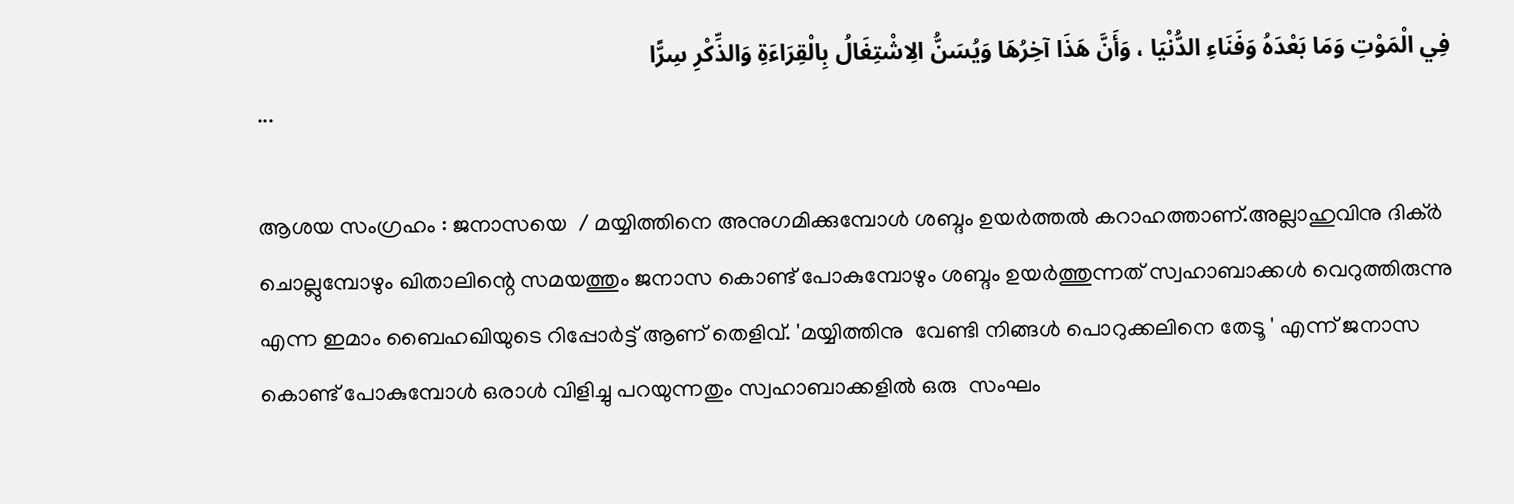فِي الْمَوْتِ وَمَا بَعْدَهُ وَفَنَاءِ الدُّنْيَا ، وَأَنَّ هَذَا آخِرُهَا وَيُسَنُّ الِاشْتِغَالُ بِالْقِرَاءَةِ وَالذِّكْرِ سِرًّا
...

ആശയ സംഗ്രഹം : ജനാസയെ  / മയ്യിത്തിനെ അനുഗമിക്കുമ്പോൾ ശബ്ദം ഉയർത്തൽ കറാഹത്താണ്.അല്ലാഹുവിനു ദിക്ർ ചൊല്ലുമ്പോഴും ഖിതാലിന്റെ സമയത്തും ജനാസ കൊണ്ട് പോകുമ്പോഴും ശബ്ദം ഉയർത്തുന്നത് സ്വഹാബാക്കൾ വെറുത്തിരുന്നു എന്ന ഇമാം ബൈഹഖിയുടെ റിപ്പോർട്ട് ആണ് തെളിവ്. 'മയ്യിത്തിനു  വേണ്ടി നിങ്ങൾ പൊറുക്കലിനെ തേടൂ ' എന്ന് ജനാസ കൊണ്ട് പോകുമ്പോൾ ഒരാൾ വിളിച്ചു പറയുന്നതും സ്വഹാബാക്കളിൽ ഒരു  സംഘം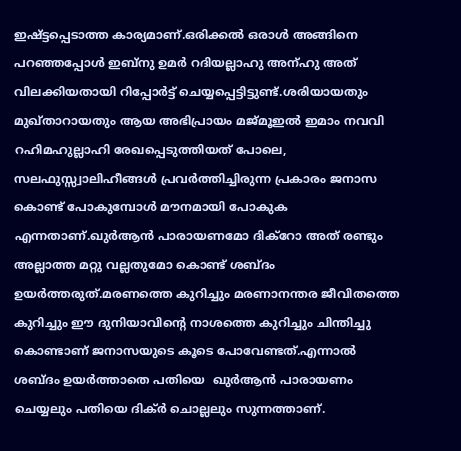ഇഷ്ട്ടപ്പെടാത്ത കാര്യമാണ്.ഒരിക്കൽ ഒരാൾ അങ്ങിനെ പറഞ്ഞപ്പോൾ ഇബ്നു ഉമർ റദിയല്ലാഹു അന്ഹു അത് വിലക്കിയതായി റിപ്പോർട്ട് ചെയ്യപ്പെട്ടിട്ടുണ്ട്.ശരിയായതും മുഖ്താറായതും ആയ അഭിപ്രായം മജ്‌മൂഇൽ ഇമാം നവവി റഹിമഹുല്ലാഹി രേഖപ്പെടുത്തിയത് പോലെ, സലഫുസ്സ്വാലിഹീങ്ങൾ പ്രവർത്തിച്ചിരുന്ന പ്രകാരം ജനാസ കൊണ്ട് പോകുമ്പോൾ മൗനമായി പോകുക എന്നതാണ്.ഖുർആൻ പാരായണമോ ദിക്റോ അത് രണ്ടും അല്ലാത്ത മറ്റു വല്ലതുമോ കൊണ്ട് ശബ്ദം ഉയർത്തരുത്.മരണത്തെ കുറിച്ചും മരണാനന്തര ജീവിതത്തെ കുറിച്ചും ഈ ദുനിയാവിന്റെ നാശത്തെ കുറിച്ചും ചിന്തിച്ചു കൊണ്ടാണ് ജനാസയുടെ കൂടെ പോവേണ്ടത്.എന്നാൽ ശബ്ദം ഉയർത്താതെ പതിയെ  ഖുർആൻ പാരായണം ചെയ്യലും പതിയെ ദിക്ർ ചൊല്ലലും സുന്നത്താണ്.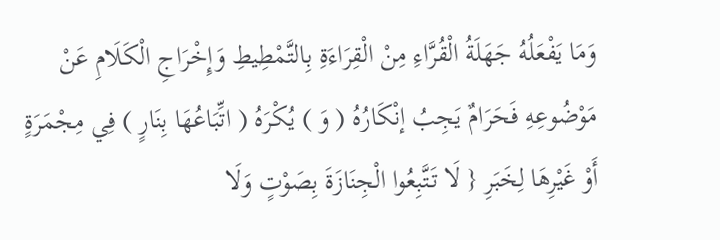وَمَا يَفْعَلُهُ جَهَلَةُ الْقُرَّاءِ مِنْ الْقِرَاءَةِ بِالتَّمْطِيطِ وَإِخْرَاجِ الْكَلَامِ عَنْ مَوْضُوعِهِ فَحَرَامٌ يَجِبُ إنْكَارُهُ ( وَ ) يُكْرَهُ ( اتِّبَاعُهَا بِنَارٍ ) فِي مِجْمَرَةٍ أَوْ غَيْرِهَا لِخَبَرِ { لَا تَتَّبِعُوا الْجِنَازَةَ بِصَوْتٍ وَلَا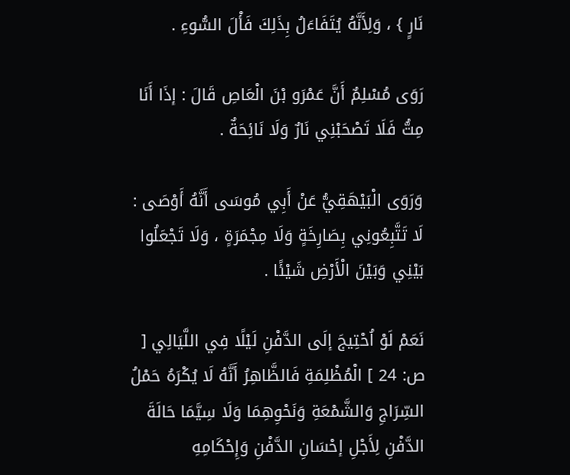نَارٍ } ، وَلِأَنَّهُ يُتَفَاءَلُ بِذَلِكَ فَأْلَ السُّوءِ .

رَوَى مُسْلِمٌ أَنَّ عَمْرَو بْنَ الْعَاصِ قَالَ : إذَا أَنَا مِتُّ فَلَا تَصْحَبْنِي نَارٌ وَلَا نَائِحَةٌ .

وَرَوَى الْبَيْهَقِيُّ عَنْ أَبِي مُوسَى أَنَّهُ أَوْصَى : لَا تَتَّبِعُونِي بِصَارِخَةٍ وَلَا مِجْمَرَةٍ ، وَلَا تَجْعَلُوا بَيْنِي وَبَيْنَ الْأَرْضِ شَيْئًا .

نَعَمْ لَوْ اُحْتِيجَ إلَى الدَّفْنِ لَيْلًا فِي اللَّيَالِي [ ص: 24 ] الْمُظْلِمَةِ فَالظَّاهِرُ أَنَّهُ لَا يُكْرَهُ حَمْلُ السِّرَاجِ وَالشَّمْعَةِ وَنَحْوِهِمَا وَلَا سِيَّمَا حَالَةَ الدَّفْنِ لِأَجْلِ إحْسَانِ الدَّفْنِ وَإِحْكَامِهِ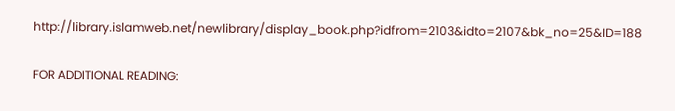http://library.islamweb.net/newlibrary/display_book.php?idfrom=2103&idto=2107&bk_no=25&ID=188

FOR ADDITIONAL READING: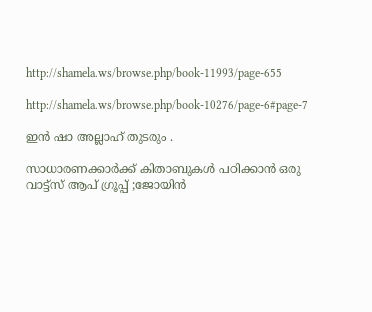http://shamela.ws/browse.php/book-11993/page-655

http://shamela.ws/browse.php/book-10276/page-6#page-7

ഇൻ ഷാ അല്ലാഹ് തുടരും .

സാധാരണക്കാർക്ക് കിതാബുകൾ പഠിക്കാൻ ഒരു വാട്ട്സ് ആപ് ഗ്രൂപ്പ് ;ജോയിൻ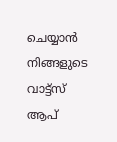ചെയ്യാൻ നിങ്ങളുടെ വാട്ട്സ് ആപ്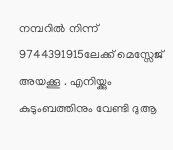നമ്പറിൽ നിന്ന്  9744391915ലേക്ക് മെസ്സേജ് അയക്കൂ . എനിയ്ക്കും കുടുംബത്തിനും വേണ്ടി ദുആ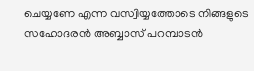ചെയ്യണേ എന്ന വസ്വിയ്യത്തോടെ നിങ്ങളുടെ സഹോദരൻ അബ്ബാസ് പറമ്പാടൻ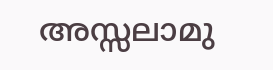അസ്സലാമു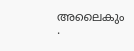അലൈകും .